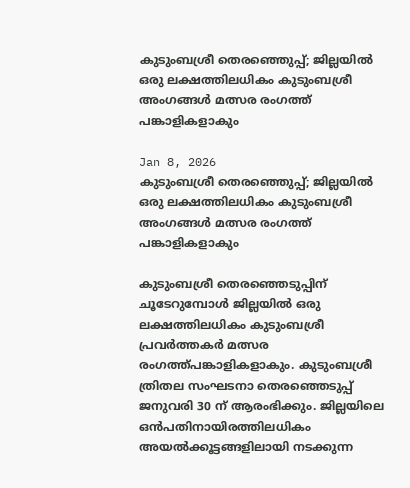കുടുംബശ്രീ തെരഞ്ഞെുപ്പ്; ജില്ലയില്‍ ഒരു ലക്ഷത്തിലധികം കുടുംബശ്രീ അംഗങ്ങള്‍ മത്സര രംഗത്ത് പങ്കാളികളാകും

Jan 8, 2026
കുടുംബശ്രീ തെരഞ്ഞെുപ്പ്; ജില്ലയില്‍ ഒരു ലക്ഷത്തിലധികം കുടുംബശ്രീ അംഗങ്ങള്‍ മത്സര രംഗത്ത് പങ്കാളികളാകും

കുടുംബശ്രീ തെരഞ്ഞെടുപ്പിന് ചൂടേറുമ്പോള്‍ ജില്ലയില്‍ ഒരു ലക്ഷത്തിലധികം കുടുംബശ്രീ പ്രവര്‍ത്തകർ മത്സര രംഗത്ത്പങ്കാളികളാകും. കുടുംബശ്രീ ത്രിതല സംഘടനാ തെരഞ്ഞെടുപ്പ് ജനുവരി 30 ന് ആരംഭിക്കും. ജില്ലയിലെ ഒന്‍പതിനായിരത്തിലധികം അയല്‍ക്കൂട്ടങ്ങളിലായി നടക്കുന്ന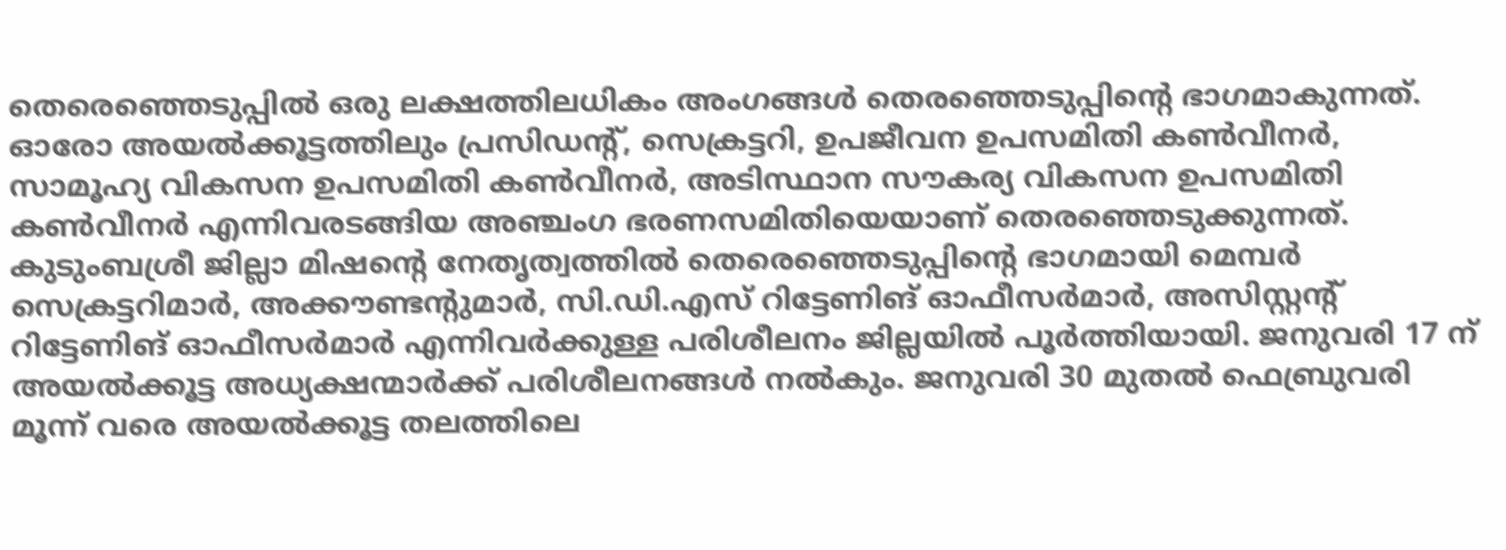തെരെഞ്ഞെടുപ്പില്‍ ഒരു ലക്ഷത്തിലധികം അംഗങ്ങള്‍ തെരഞ്ഞെടുപ്പിന്റെ ഭാഗമാകുന്നത്. ഓരോ അയല്‍ക്കൂട്ടത്തിലും പ്രസിഡന്റ്, സെക്രട്ടറി, ഉപജീവന ഉപസമിതി കണ്‍വീനര്‍, സാമൂഹ്യ വികസന ഉപസമിതി കണ്‍വീനര്‍, അടിസ്ഥാന സൗകര്യ വികസന ഉപസമിതി കണ്‍വീനര്‍ എന്നിവരടങ്ങിയ അഞ്ചംഗ ഭരണസമിതിയെയാണ് തെരഞ്ഞെടുക്കുന്നത്. കുടുംബശ്രീ ജില്ലാ മിഷന്റെ നേതൃത്വത്തില്‍ തെരെഞ്ഞെടുപ്പിന്റെ ഭാഗമായി മെമ്പര്‍ സെക്രട്ടറിമാര്‍, അക്കൗണ്ടന്റുമാര്‍, സി.ഡി.എസ് റിട്ടേണിങ് ഓഫീസര്‍മാര്‍, അസിസ്റ്റന്റ് റിട്ടേണിങ് ഓഫീസര്‍മാര്‍ എന്നിവര്‍ക്കുള്ള പരിശീലനം ജില്ലയില്‍ പൂര്‍ത്തിയായി. ജനുവരി 17 ന് അയല്‍ക്കൂട്ട അധ്യക്ഷന്മാര്‍ക്ക് പരിശീലനങ്ങള്‍ നല്‍കും. ജനുവരി 30 മുതല്‍ ഫെബ്രുവരി മൂന്ന് വരെ അയല്‍ക്കൂട്ട തലത്തിലെ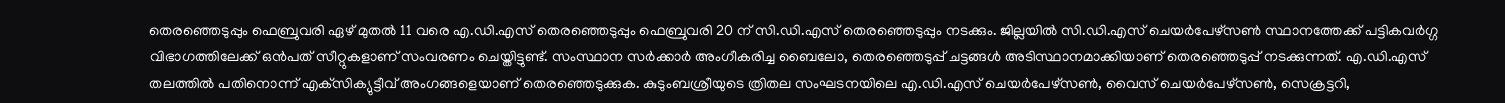തെരഞ്ഞെടുപ്പും ഫെബ്രുവരി ഏഴ് മുതല്‍ 11 വരെ എ.ഡി.എസ് തെരഞ്ഞെടുപ്പും ഫെബ്രുവരി 20 ന് സി.ഡി.എസ് തെരഞ്ഞെടുപ്പും നടക്കും. ജില്ലയില്‍ സി.ഡി.എസ് ചെയര്‍പേഴ്‌സണ്‍ സ്ഥാനത്തേക്ക് പട്ടികവര്‍ഗ്ഗ വിഭാഗത്തിലേക്ക് ഒന്‍പത് സീറ്റുകളാണ് സംവരണം ചെയ്തിട്ടുണ്ട്. സംസ്ഥാന സര്‍ക്കാര്‍ അംഗീകരിച്ച ബൈലോ, തെരഞ്ഞെടുപ്പ് ചട്ടങ്ങള്‍ അടിസ്ഥാനമാക്കിയാണ് തെരഞ്ഞെടുപ്പ് നടക്കുന്നത്. എ.ഡി.എസ് തലത്തില്‍ പതിനൊന്ന് എക്‌സിക്യുട്ടീവ് അംഗങ്ങളെയാണ് തെരഞ്ഞെടുക്കുക. കുടുംബശ്രീയുടെ ത്രിതല സംഘടനയിലെ എ.ഡി.എസ് ചെയര്‍പേഴ്‌സണ്‍, വൈസ് ചെയര്‍പേഴ്‌സണ്‍, സെക്രട്ടറി,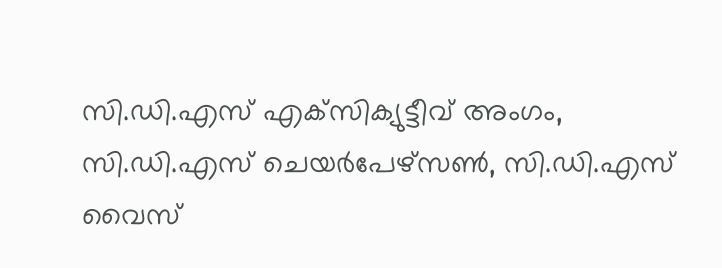സി.ഡി.എസ് എക്‌സിക്യുട്ടീവ് അംഗം, സി.ഡി.എസ് ചെയര്‍പേഴ്‌സണ്‍, സി.ഡി.എസ് വൈസ്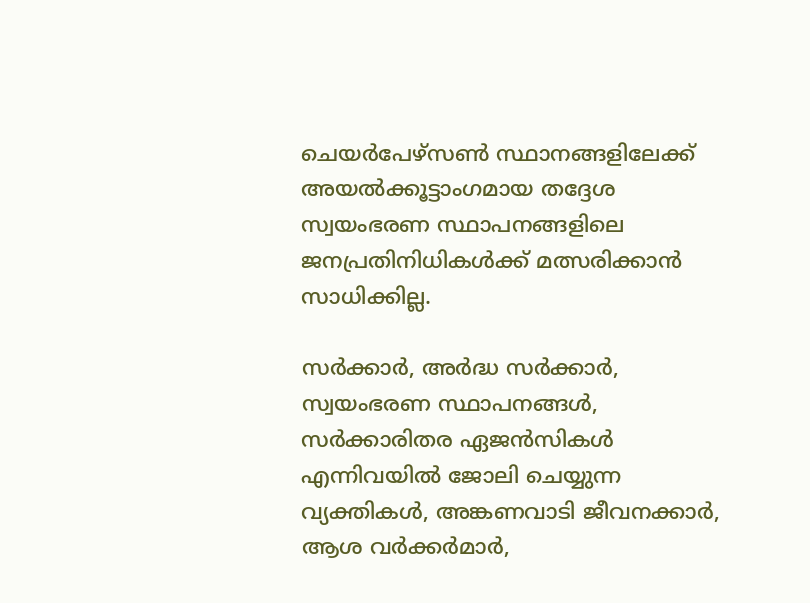ചെയര്‍പേഴ്‌സണ്‍ സ്ഥാനങ്ങളിലേക്ക് അയല്‍ക്കൂട്ടാംഗമായ തദ്ദേശ സ്വയംഭരണ സ്ഥാപനങ്ങളിലെ ജനപ്രതിനിധികള്‍ക്ക് മത്സരിക്കാന്‍ സാധിക്കില്ല.

സര്‍ക്കാര്‍, അര്‍ദ്ധ സര്‍ക്കാര്‍, സ്വയംഭരണ സ്ഥാപനങ്ങള്‍, സര്‍ക്കാരിതര ഏജന്‍സികള്‍ എന്നിവയില്‍ ജോലി ചെയ്യുന്ന വ്യക്തികള്‍, അങ്കണവാടി ജീവനക്കാര്‍, ആശ വര്‍ക്കര്‍മാര്‍,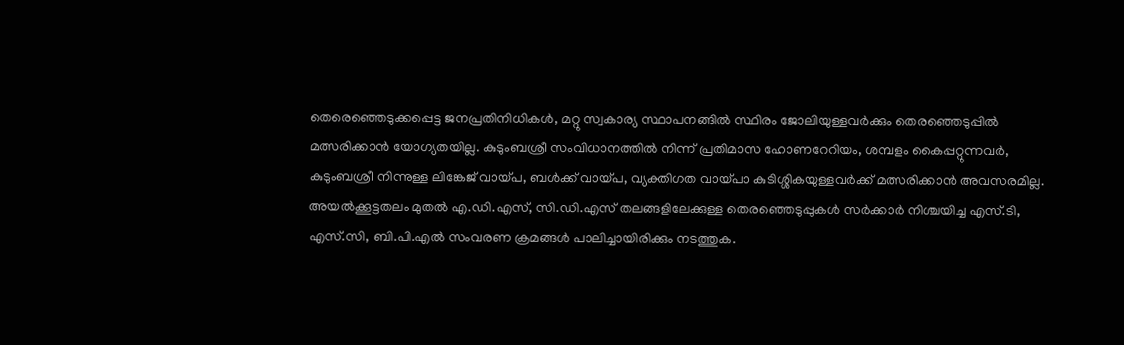തെരെഞ്ഞെടുക്കപ്പെട്ട ജനപ്രതിനിധികള്‍, മറ്റു സ്വകാര്യ സ്ഥാപനങ്ങില്‍ സ്ഥിരം ജോലിയുള്ളവര്‍ക്കും തെരഞ്ഞെടുപ്പില്‍ മത്സരിക്കാന്‍ യോഗ്യതയില്ല. കുടുംബശ്രീ സംവിധാനത്തില്‍ നിന്ന് പ്രതിമാസ ഹോണറേറിയം, ശമ്പളം കൈപ്പറ്റുന്നവര്‍, കുടുംബശ്രീ നിന്നുള്ള ലിങ്കേജ് വായ്പ, ബള്‍ക്ക് വായ്പ, വ്യക്തിഗത വായ്പാ കുടിശ്ശികയുള്ളവര്‍ക്ക് മത്സരിക്കാന്‍ അവസരമില്ല. അയല്‍ക്കൂട്ടതലം മുതല്‍ എ.ഡി.എസ്, സി.ഡി.എസ് തലങ്ങളിലേക്കുള്ള തെരഞ്ഞെടുപ്പുകള്‍ സര്‍ക്കാര്‍ നിശ്ചയിച്ച എസ്.ടി, എസ്.സി, ബി.പി.എല്‍ സംവരണ ക്രമങ്ങള്‍ പാലിച്ചായിരിക്കും നടത്തുക.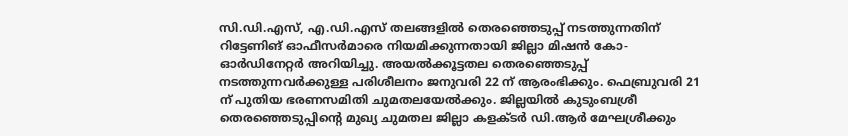സി.ഡി.എസ്, എ.ഡി.എസ് തലങ്ങളില്‍ തെരഞ്ഞെടുപ്പ് നടത്തുന്നതിന് റിട്ടേണിങ് ഓഫീസര്‍മാരെ നിയമിക്കുന്നതായി ജില്ലാ മിഷന്‍ കോ-ഓര്‍ഡിനേറ്റര്‍ അറിയിച്ചു. അയല്‍ക്കൂട്ടതല തെരഞ്ഞെടുപ്പ് നടത്തുന്നവര്‍ക്കുള്ള പരിശീലനം ജനുവരി 22 ന് ആരംഭിക്കും. ഫെബ്രുവരി 21 ന് പുതിയ ഭരണസമിതി ചുമതലയേല്‍ക്കും. ജില്ലയില്‍ കുടുംബശ്രീ തെരഞ്ഞെടുപ്പിന്റെ മുഖ്യ ചുമതല ജില്ലാ കളക്ടര്‍ ഡി.ആര്‍ മേഘശ്രീക്കും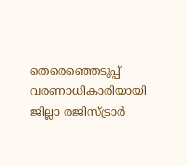തെരെഞ്ഞെടുപ്പ് വരണാധികാരിയായി ജില്ലാ രജിസ്ട്രാര്‍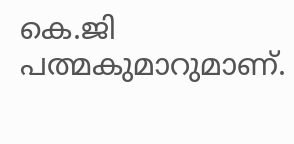കെ.ജി പത്മകുമാറുമാണ്.